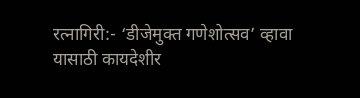रत्नागिरी:- ‘डीजेमुक्त गणेशोत्सव’ व्हावा यासाठी कायदेशीर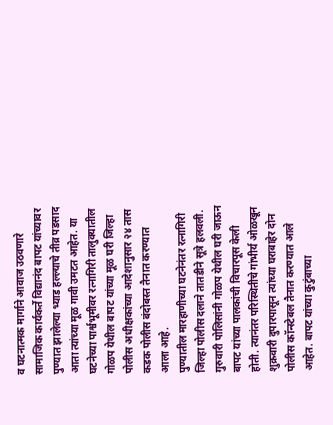व घटनात्मक मार्गाने आवाज उठवणारे सामाजिक कार्यकर्ते विद्यानंद बापट यांच्यावर पुण्यात झालेल्या भ्याड हल्ल्याचे तीव्र पडसाद आता त्यांच्या मूळ गावी उमटत आहेत. या घटनेच्या पार्श्वभूमीवर रत्नागिरी तालुक्यातील गोळप येथील बापट यांच्या मूळ घरी जिल्हा पोलीस अधीक्षकांच्या आदेशानुसार २४ तास कडक पोलीस बंदोबस्त तैनात करण्यात आला आहे.
पुण्यातील मारहाणीच्या घटनेनंतर रत्नागिरी जिल्हा पोलीस दलाने तातडीने सूत्रे हलवली. गुरुवारी पोलिसांनी गोळप येथील घरी जाऊन बापट यांच्या पालकांची विचारपूस केली होती. त्यानंतर परिस्थितीचे गांभीर्य ओळखून शुक्रवारी दुपारपासून त्यांच्या घराबाहेर दोन पोलीस कॉन्स्टेबल तैनात करण्यात आले आहेत. बापट यांच्या कुटुंबाच्या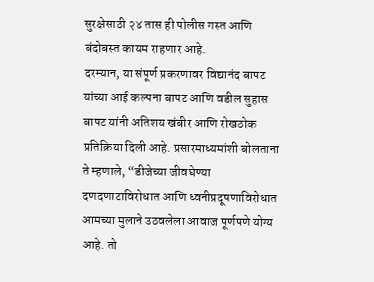सुरक्षेसाठी २४ तास ही पोलीस गस्त आणि बंदोबस्त कायम राहणार आहे.
दरम्यान, या संपूर्ण प्रकरणावर विद्यानंद बापट यांच्या आई कल्पना बापट आणि वडील सुहास बापट यांनी अतिशय खंबीर आणि रोखठोक प्रतिक्रिया दिली आहे. प्रसारमाध्यमांशी बोलताना ते म्हणाले, “डीजेच्या जीवघेण्या दणदणाटाविरोधात आणि ध्वनीप्रदूषणाविरोधात आमच्या मुलाने उठवलेला आवाज पूर्णपणे योग्य आहे. तो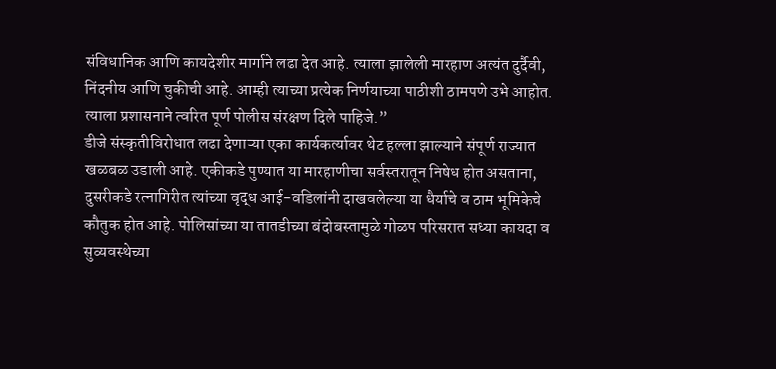संविधानिक आणि कायदेशीर मार्गाने लढा देत आहे. त्याला झालेली मारहाण अत्यंत दुर्दैवी, निंदनीय आणि चुकीची आहे. आम्ही त्याच्या प्रत्येक निर्णयाच्या पाठीशी ठामपणे उभे आहोत. त्याला प्रशासनाने त्वरित पूर्ण पोलीस संरक्षण दिले पाहिजे.”
डीजे संस्कृतीविरोधात लढा देणाऱ्या एका कार्यकर्त्यावर थेट हल्ला झाल्याने संपूर्ण राज्यात खळबळ उडाली आहे. एकीकडे पुण्यात या मारहाणीचा सर्वस्तरातून निषेध होत असताना, दुसरीकडे रत्नागिरीत त्यांच्या वृद्ध आई-वडिलांनी दाखवलेल्या या धैर्याचे व ठाम भूमिकेचे कौतुक होत आहे. पोलिसांच्या या तातडीच्या बंदोबस्तामुळे गोळप परिसरात सध्या कायदा व सुव्यवस्थेच्या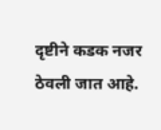दृष्टीने कडक नजर ठेवली जात आहे.